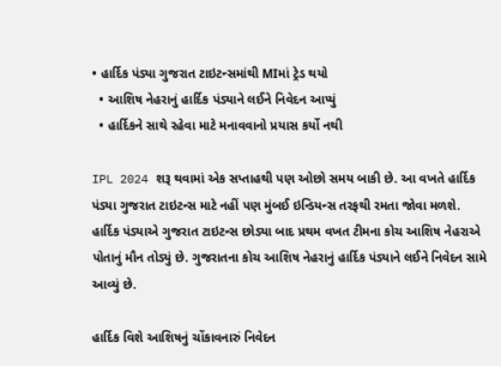• હાર્દિક પંડ્યા ગુજરાત ટાઇટન્સમાંથી MIમાં ટ્રેડ થયો
  • આશિષ નેહરાનું હાર્દિક પંડ્યાને લઈને નિવેદન આપ્યું
  • હાર્દિકને સાથે રહેવા માટે મનાવવાનો પ્રયાસ કર્યો નથી

IPL 2024 શરૂ થવામાં એક સપ્તાહથી પણ ઓછો સમય બાકી છે. આ વખતે હાર્દિક પંડ્યા ગુજરાત ટાઇટન્સ માટે નહીં પણ મુંબઈ ઇન્ડિયન્સ તરફથી રમતા જોવા મળશે. હાર્દિક પંડ્યાએ ગુજરાત ટાઇટન્સ છોડ્યા બાદ પ્રથમ વખત ટીમના કોચ આશિષ નેહરાએ પોતાનું મૌન તોડ્યું છે. ગુજરાતના કોચ આશિષ નેહરાનું હાર્દિક પંડ્યાને લઈને નિવેદન સામે આવ્યું છે.

હાર્દિક વિશે આશિષનું ચોંકાવનારું નિવેદન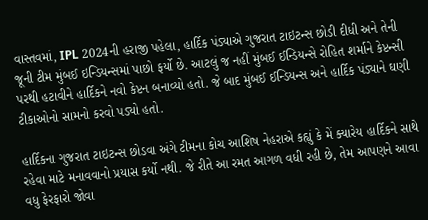વાસ્તવમાં, IPL 2024ની હરાજી પહેલા, હાર્દિક પંડ્યાએ ગુજરાત ટાઇટન્સ છોડી દીધી અને તેની જૂની ટીમ મુંબઈ ઇન્ડિયન્સમાં પાછો ફર્યો છે. આટલું જ નહીં મુંબઈ ઈન્ડિયન્સે રોહિત શર્માને કેપ્ટન્સી પરથી હટાવીને હાર્દિકને નવો કેપ્ટન બનાવ્યો હતો. જે બાદ મુંબઈ ઈન્ડિયન્સ અને હાર્દિક પંડ્યાને ઘણી ટીકાઓનો સામનો કરવો પડ્યો હતો.

હાર્દિકના ગુજરાત ટાઇટન્સ છોડવા અંગે ટીમના કોચ આશિષ નેહરાએ કહ્યું કે મેં ક્યારેય હાર્દિકને સાથે રહેવા માટે મનાવવાનો પ્રયાસ કર્યો નથી. જે રીતે આ રમત આગળ વધી રહી છે, તેમ આપણને આવા વધુ ફેરફારો જોવા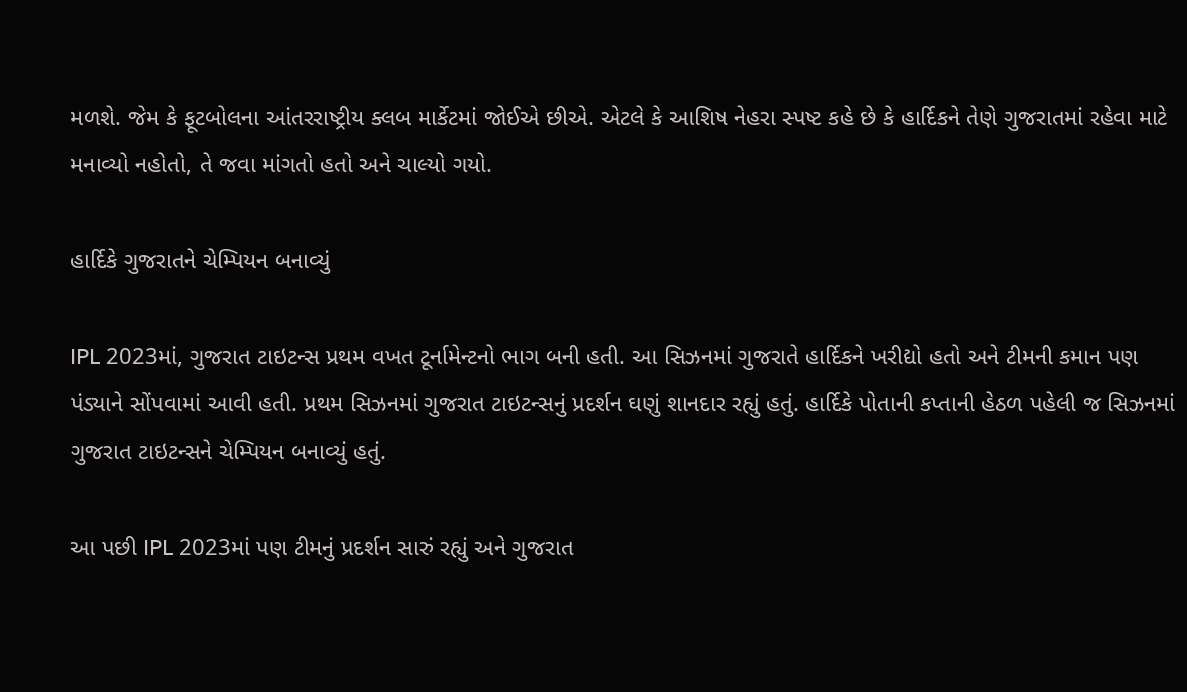મળશે. જેમ કે ફૂટબોલના આંતરરાષ્ટ્રીય ક્લબ માર્કેટમાં જોઈએ છીએ. એટલે કે આશિષ નેહરા સ્પષ્ટ કહે છે કે હાર્દિકને તેણે ગુજરાતમાં રહેવા માટે મનાવ્યો નહોતો, તે જવા માંગતો હતો અને ચાલ્યો ગયો.

હાર્દિકે ગુજરાતને ચેમ્પિયન બનાવ્યું

IPL 2023માં, ગુજરાત ટાઇટન્સ પ્રથમ વખત ટૂર્નામેન્ટનો ભાગ બની હતી. આ સિઝનમાં ગુજરાતે હાર્દિકને ખરીદ્યો હતો અને ટીમની કમાન પણ પંડ્યાને સોંપવામાં આવી હતી. પ્રથમ સિઝનમાં ગુજરાત ટાઇટન્સનું પ્રદર્શન ઘણું શાનદાર રહ્યું હતું. હાર્દિકે પોતાની કપ્તાની હેઠળ પહેલી જ સિઝનમાં ગુજરાત ટાઇટન્સને ચેમ્પિયન બનાવ્યું હતું.

આ પછી IPL 2023માં પણ ટીમનું પ્રદર્શન સારું રહ્યું અને ગુજરાત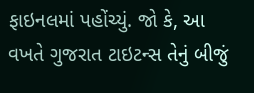ફાઇનલમાં પહોંચ્યું. જો કે, આ વખતે ગુજરાત ટાઇટન્સ તેનું બીજું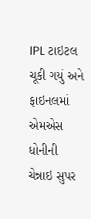IPL ટાઇટલ ચૂકી ગયું અને ફાઇનલમાં એમએસ ધોનીની ચેન્નાઇ સુપર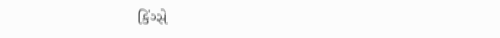કિંગ્સે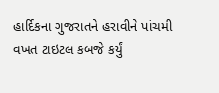હાર્દિકના ગુજરાતને હરાવીને પાંચમી વખત ટાઇટલ કબજે કર્યું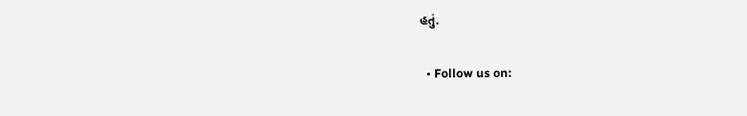હતું.

  • Follow us on: